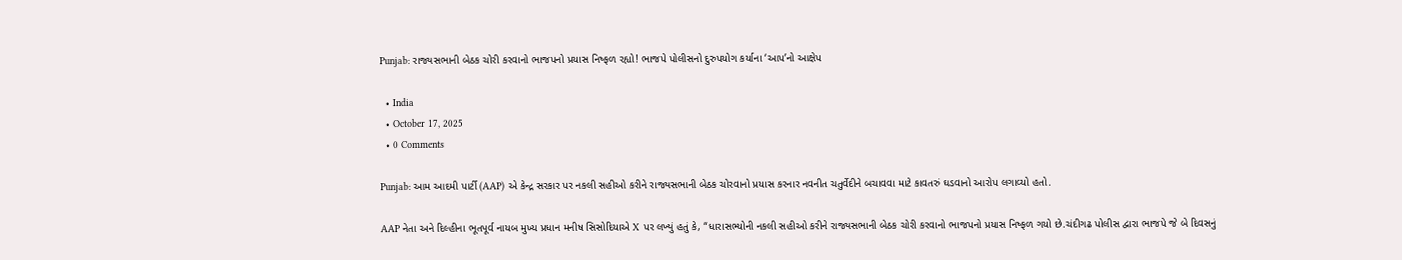Punjab: રાજ્યસભાની બેઠક ચોરી કરવાનો ભાજપનો પ્રયાસ નિષ્ફળ રહ્યો! ભાજપે પોલીસનો દુરુપયોગ કર્યાના ‘આપ’નો આક્ષેપ

  • India
  • October 17, 2025
  • 0 Comments

Punjab: આમ આદમી પાર્ટી (AAP) એ કેન્દ્ર સરકાર પર નકલી સહીઓ કરીને રાજ્યસભાની બેઠક ચોરવાનો પ્રયાસ કરનાર નવનીત ચતુર્વેદીને બચાવવા માટે કાવતરું ઘડવાનો આરોપ લગાવ્યો હતો.

AAP નેતા અને દિલ્હીના ભૂતપૂર્વ નાયબ મુખ્ય પ્રધાન મનીષ સિસોદિયાએ X પર લખ્યું હતું કે, “ધારાસભ્યોની નકલી સહીઓ કરીને રાજ્યસભાની બેઠક ચોરી કરવાનો ભાજપનો પ્રયાસ નિષ્ફળ ગયો છે.ચંદીગઢ પોલીસ દ્વારા ભાજપે જે બે દિવસનું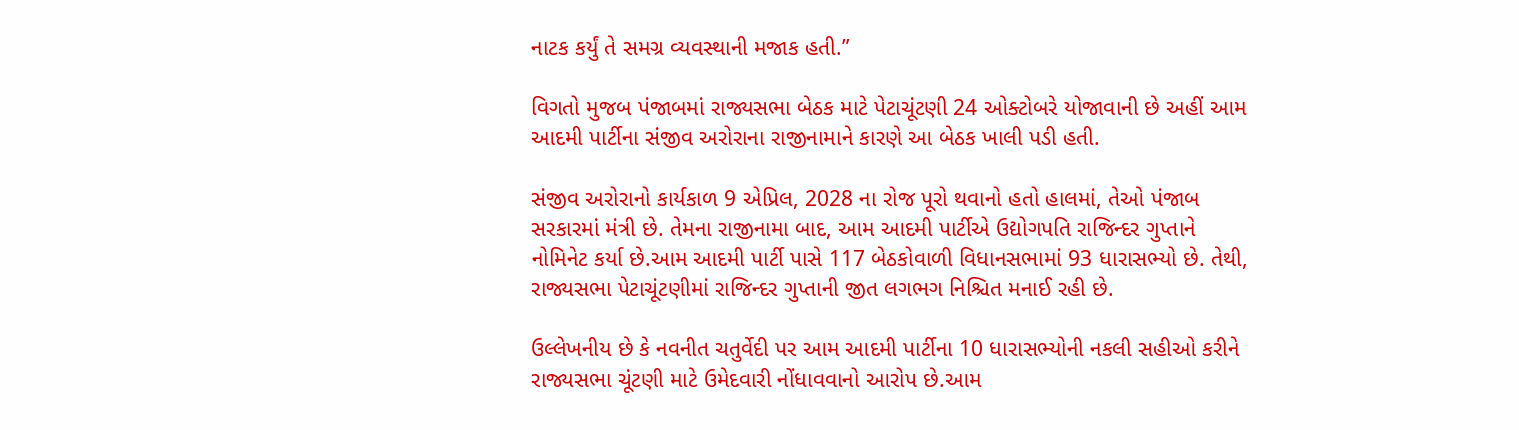નાટક કર્યું તે સમગ્ર વ્યવસ્થાની મજાક હતી.”

વિગતો મુજબ પંજાબમાં રાજ્યસભા બેઠક માટે પેટાચૂંટણી 24 ઓક્ટોબરે યોજાવાની છે અહીં આમ આદમી પાર્ટીના સંજીવ અરોરાના રાજીનામાને કારણે આ બેઠક ખાલી પડી હતી.

સંજીવ અરોરાનો કાર્યકાળ 9 એપ્રિલ, 2028 ના રોજ પૂરો થવાનો હતો હાલમાં, તેઓ પંજાબ સરકારમાં મંત્રી છે. તેમના રાજીનામા બાદ, આમ આદમી પાર્ટીએ ઉદ્યોગપતિ રાજિન્દર ગુપ્તાને નોમિનેટ કર્યા છે.આમ આદમી પાર્ટી પાસે 117 બેઠકોવાળી વિધાનસભામાં 93 ધારાસભ્યો છે. તેથી, રાજ્યસભા પેટાચૂંટણીમાં રાજિન્દર ગુપ્તાની જીત લગભગ નિશ્ચિત મનાઈ રહી છે.

ઉલ્લેખનીય છે કે નવનીત ચતુર્વેદી પર આમ આદમી પાર્ટીના 10 ધારાસભ્યોની નકલી સહીઓ કરીને રાજ્યસભા ચૂંટણી માટે ઉમેદવારી નોંધાવવાનો આરોપ છે.આમ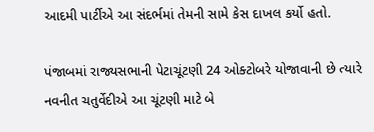આદમી પાર્ટીએ આ સંદર્ભમાં તેમની સામે કેસ દાખલ કર્યો હતો.

પંજાબમાં રાજ્યસભાની પેટાચૂંટણી 24 ઓક્ટોબરે યોજાવાની છે ત્યારે નવનીત ચતુર્વેદીએ આ ચૂંટણી માટે બે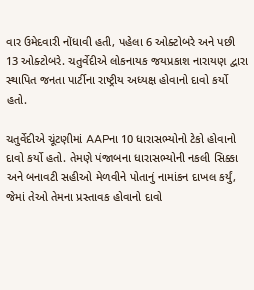વાર ઉમેદવારી નોંધાવી હતી, પહેલા 6 ઓક્ટોબરે અને પછી 13 ઓક્ટોબરે. ચતુર્વેદીએ લોકનાયક જયપ્રકાશ નારાયણ દ્વારા સ્થાપિત જનતા પાર્ટીના રાષ્ટ્રીય અધ્યક્ષ હોવાનો દાવો કર્યો હતો.

ચતુર્વેદીએ ચૂંટણીમાં AAPના 10 ધારાસભ્યોનો ટેકો હોવાનો દાવો કર્યો હતો. તેમણે પંજાબના ધારાસભ્યોની નકલી સિક્કા અને બનાવટી સહીઓ મેળવીને પોતાનું નામાંકન દાખલ કર્યું, જેમાં તેઓ તેમના પ્રસ્તાવક હોવાનો દાવો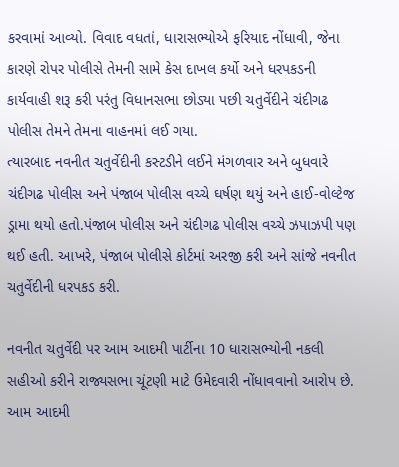કરવામાં આવ્યો. વિવાદ વધતાં, ધારાસભ્યોએ ફરિયાદ નોંધાવી, જેના કારણે રોપર પોલીસે તેમની સામે કેસ દાખલ કર્યો અને ધરપકડની કાર્યવાહી શરૂ કરી પરંતુ વિધાનસભા છોડ્યા પછી ચતુર્વેદીને ચંદીગઢ પોલીસ તેમને તેમના વાહનમાં લઈ ગયા.
ત્યારબાદ નવનીત ચતુર્વેદીની કસ્ટડીને લઈને મંગળવાર અને બુધવારે ચંદીગઢ પોલીસ અને પંજાબ પોલીસ વચ્ચે ઘર્ષણ થયું અને હાઈ-વોલ્ટેજ ડ્રામા થયો હતો.પંજાબ પોલીસ અને ચંદીગઢ પોલીસ વચ્ચે ઝપાઝપી પણ થઈ હતી. આખરે, પંજાબ પોલીસે કોર્ટમાં અરજી કરી અને સાંજે નવનીત ચતુર્વેદીની ધરપકડ કરી.

નવનીત ચતુર્વેદી પર આમ આદમી પાર્ટીના 10 ધારાસભ્યોની નકલી સહીઓ કરીને રાજ્યસભા ચૂંટણી માટે ઉમેદવારી નોંધાવવાનો આરોપ છે. આમ આદમી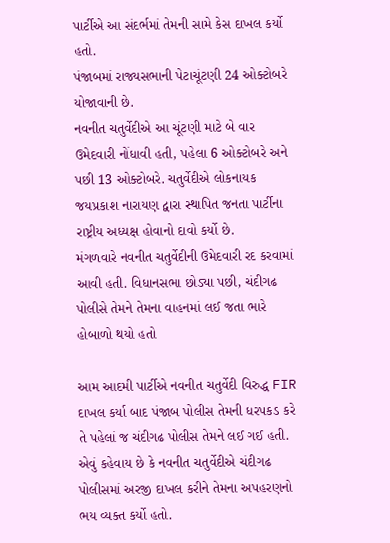પાર્ટીએ આ સંદર્ભમાં તેમની સામે કેસ દાખલ કર્યો હતો.
પંજાબમાં રાજ્યસભાની પેટાચૂંટણી 24 ઓક્ટોબરે યોજાવાની છે.
નવનીત ચતુર્વેદીએ આ ચૂંટણી માટે બે વાર ઉમેદવારી નોંધાવી હતી, પહેલા 6 ઓક્ટોબરે અને પછી 13 ઓક્ટોબરે. ચતુર્વેદીએ લોકનાયક જયપ્રકાશ નારાયણ દ્વારા સ્થાપિત જનતા પાર્ટીના રાષ્ટ્રીય અધ્યક્ષ હોવાનો દાવો કર્યો છે.
મંગળવારે નવનીત ચતુર્વેદીની ઉમેદવારી રદ કરવામાં આવી હતી. વિધાનસભા છોડ્યા પછી, ચંદીગઢ પોલીસે તેમને તેમના વાહનમાં લઈ જતા ભારે હોબાળો થયો હતો

આમ આદમી પાર્ટીએ નવનીત ચતુર્વેદી વિરુદ્ધ FIR દાખલ કર્યા બાદ પંજાબ પોલીસ તેમની ધરપકડ કરે તે પહેલાં જ ચંદીગઢ પોલીસ તેમને લઈ ગઈ હતી. એવું કહેવાય છે કે નવનીત ચતુર્વેદીએ ચંદીગઢ પોલીસમાં અરજી દાખલ કરીને તેમના અપહરણનો ભય વ્યક્ત કર્યો હતો.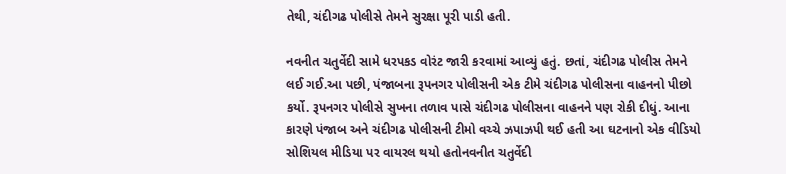તેથી, ચંદીગઢ પોલીસે તેમને સુરક્ષા પૂરી પાડી હતી.

નવનીત ચતુર્વેદી સામે ધરપકડ વોરંટ જારી કરવામાં આવ્યું હતું. છતાં, ચંદીગઢ પોલીસ તેમને લઈ ગઈ.આ પછી, પંજાબના રૂપનગર પોલીસની એક ટીમે ચંદીગઢ પોલીસના વાહનનો પીછો કર્યો. રૂપનગર પોલીસે સુખના તળાવ પાસે ચંદીગઢ પોલીસના વાહનને પણ રોકી દીધું. આના કારણે પંજાબ અને ચંદીગઢ પોલીસની ટીમો વચ્ચે ઝપાઝપી થઈ હતી આ ઘટનાનો એક વીડિયો સોશિયલ મીડિયા પર વાયરલ થયો હતોનવનીત ચતુર્વેદી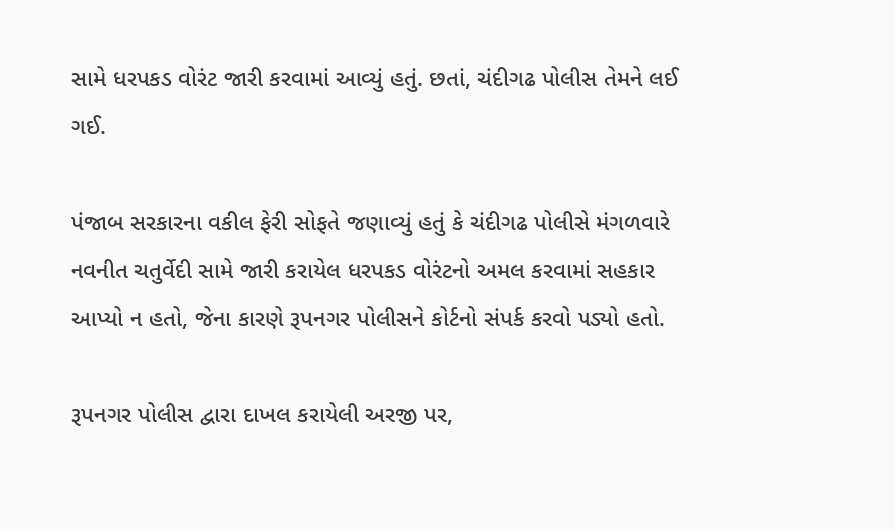સામે ધરપકડ વોરંટ જારી કરવામાં આવ્યું હતું. છતાં, ચંદીગઢ પોલીસ તેમને લઈ ગઈ.

પંજાબ સરકારના વકીલ ફેરી સોફતે જણાવ્યું હતું કે ચંદીગઢ પોલીસે મંગળવારે નવનીત ચતુર્વેદી સામે જારી કરાયેલ ધરપકડ વોરંટનો અમલ કરવામાં સહકાર આપ્યો ન હતો, જેના કારણે રૂપનગર પોલીસને કોર્ટનો સંપર્ક કરવો પડ્યો હતો.

રૂપનગર પોલીસ દ્વારા દાખલ કરાયેલી અરજી પર,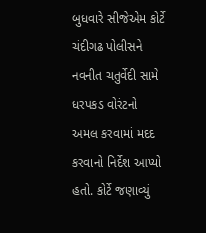બુધવારે સીજેએમ કોર્ટે ચંદીગઢ પોલીસને નવનીત ચતુર્વેદી સામે ધરપકડ વોરંટનો અમલ કરવામાં મદદ કરવાનો નિર્દેશ આપ્યો હતો. કોર્ટે જણાવ્યું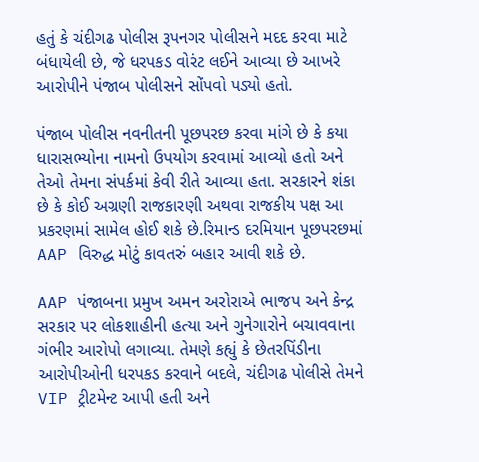હતું કે ચંદીગઢ પોલીસ રૂપનગર પોલીસને મદદ કરવા માટે બંધાયેલી છે, જે ધરપકડ વોરંટ લઈને આવ્યા છે આખરે આરોપીને પંજાબ પોલીસને સોંપવો પડ્યો હતો.

પંજાબ પોલીસ નવનીતની પૂછપરછ કરવા માંગે છે કે કયા ધારાસભ્યોના નામનો ઉપયોગ કરવામાં આવ્યો હતો અને તેઓ તેમના સંપર્કમાં કેવી રીતે આવ્યા હતા. સરકારને શંકા છે કે કોઈ અગ્રણી રાજકારણી અથવા રાજકીય પક્ષ આ પ્રકરણમાં સામેલ હોઈ શકે છે.રિમાન્ડ દરમિયાન પૂછપરછમાં AAP વિરુદ્ધ મોટું કાવતરું બહાર આવી શકે છે.

AAP પંજાબના પ્રમુખ અમન અરોરાએ ભાજપ અને કેન્દ્ર સરકાર પર લોકશાહીની હત્યા અને ગુનેગારોને બચાવવાના ગંભીર આરોપો લગાવ્યા. તેમણે કહ્યું કે છેતરપિંડીના આરોપીઓની ધરપકડ કરવાને બદલે, ચંદીગઢ પોલીસે તેમને VIP ટ્રીટમેન્ટ આપી હતી અને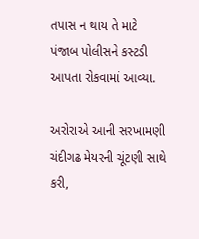તપાસ ન થાય તે માટે પંજાબ પોલીસને કસ્ટડી આપતા રોકવામાં આવ્યા.

અરોરાએ આની સરખામણી ચંદીગઢ મેયરની ચૂંટણી સાથે કરી,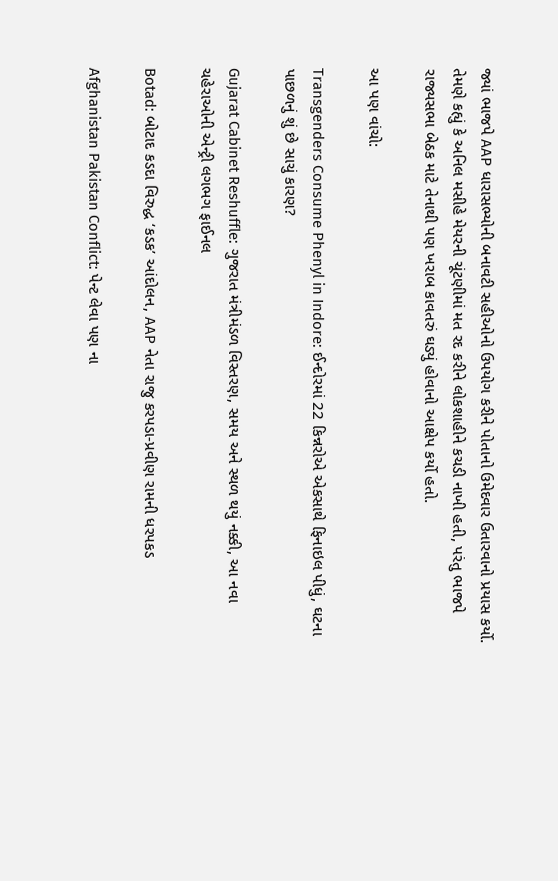જ્યાં ભાજપે AAP ધારાસભ્યોની બનાવટી સહીઓનો ઉપયોગ કરીને પોતાનો ઉમેદવાર ઉતારવાનો પ્રયાસ કર્યો. તેમણે કહ્યું કે અનિલ મસીહે મેયરની ચૂંટણીમાં મત રદ કરીને લોકશાહીને કચડી નાખી હતી, પરંતુ ભાજપે રાજ્યસભા બેઠક માટે તેનાથી પણ ખરાબ કાવતરું ઘડ્યું હોવાનો આક્ષેપ કર્યો હતો.

આ પણ વાંચો:

Transgenders Consume Phenyl in Indore: ઈન્દોરમાં 22 કિન્નરોએ એકસાથે ફિનાઇલ પીધું, ઘટના પાછળનું શું છે સાચું કારણ?

Gujarat Cabinet Reshuffle: ગુજરાત મંત્રીમંડળ વિસ્તરણ, સમય અને સ્થળ થયું નક્કી, આ નવા ચહેરાઓની એન્ટ્રી લગભગ ફાઈનલ

Botad: બોટાદ કડદા વિરુદ્ધ ‘કડક’ આંદોલન, AAP નેતા રાજુ કરપડા-પ્રવીણ રામની ધરપકડ

Afghanistan Pakistan Conflict: પેન્ટ લેવા પણ ના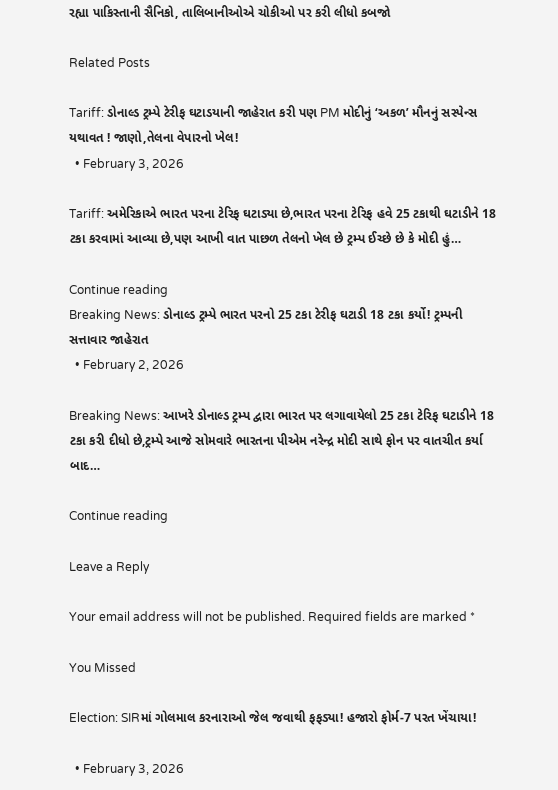રહ્યા પાકિસ્તાની સૈનિકો, તાલિબાનીઓએ ચોકીઓ પર કરી લીધો કબજો

Related Posts

Tariff: ડોનાલ્ડ ટ્રમ્પે ટેરીફ ઘટાડયાની જાહેરાત કરી પણ PM મોદીનું ‘અકળ’ મૌનનું સસ્પેન્સ યથાવત ! જાણો,તેલના વેપારનો ખેલ!
  • February 3, 2026

Tariff: અમેરિકાએ ભારત પરના ટેરિફ ઘટાડ્યા છે,ભારત પરના ટેરિફ હવે 25 ટકાથી ઘટાડીને 18 ટકા કરવામાં આવ્યા છે,પણ આખી વાત પાછળ તેલનો ખેલ છે ટ્રમ્પ ઈચ્છે છે કે મોદી હું…

Continue reading
Breaking News: ડોનાલ્ડ ટ્રમ્પે ભારત પરનો 25 ટકા ટેરીફ ઘટાડી 18 ટકા કર્યો! ટ્રમ્પની સત્તાવાર જાહેરાત
  • February 2, 2026

Breaking News: આખરે ડોનાલ્ડ ટ્રમ્પ દ્વારા ભારત પર લગાવાયેલો 25 ટકા ટેરિફ ઘટાડીને 18 ટકા કરી દીધો છે,ટ્રમ્પે આજે સોમવારે ભારતના પીએમ નરેન્દ્ર મોદી સાથે ફોન પર વાતચીત કર્યા બાદ…

Continue reading

Leave a Reply

Your email address will not be published. Required fields are marked *

You Missed

Election: SIRમાં ગોલમાલ કરનારાઓ જેલ જવાથી ફફડ્યા! હજારો ફોર્મ-7 પરત ખેંચાયા!

  • February 3, 2026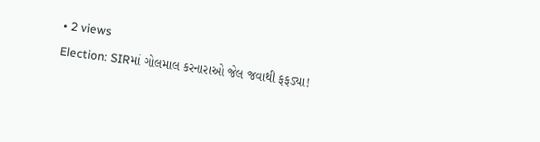• 2 views
Election: SIRમાં ગોલમાલ કરનારાઓ જેલ જવાથી ફફડ્યા!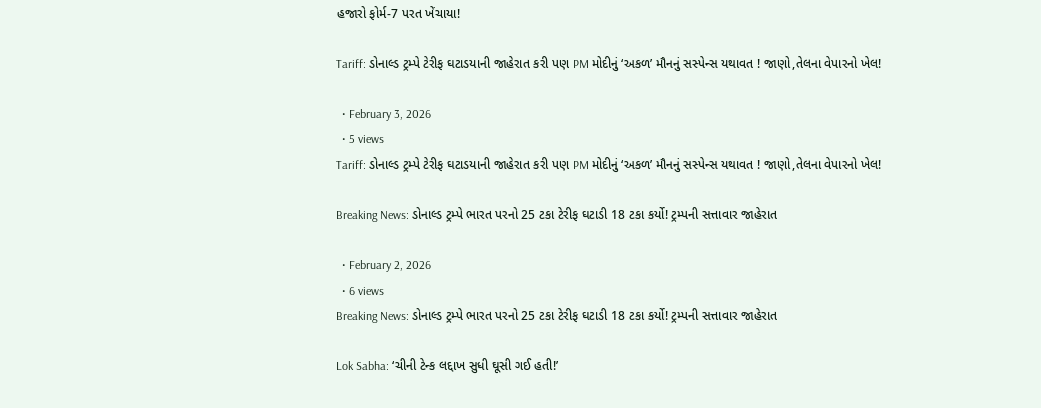હજારો ફોર્મ-7 પરત ખેંચાયા!

Tariff: ડોનાલ્ડ ટ્રમ્પે ટેરીફ ઘટાડયાની જાહેરાત કરી પણ PM મોદીનું ‘અકળ’ મૌનનું સસ્પેન્સ યથાવત ! જાણો,તેલના વેપારનો ખેલ!

  • February 3, 2026
  • 5 views
Tariff: ડોનાલ્ડ ટ્રમ્પે ટેરીફ ઘટાડયાની જાહેરાત કરી પણ PM મોદીનું ‘અકળ’ મૌનનું સસ્પેન્સ યથાવત ! જાણો,તેલના વેપારનો ખેલ!

Breaking News: ડોનાલ્ડ ટ્રમ્પે ભારત પરનો 25 ટકા ટેરીફ ઘટાડી 18 ટકા કર્યો! ટ્રમ્પની સત્તાવાર જાહેરાત

  • February 2, 2026
  • 6 views
Breaking News: ડોનાલ્ડ ટ્રમ્પે ભારત પરનો 25 ટકા ટેરીફ ઘટાડી 18 ટકા કર્યો! ટ્રમ્પની સત્તાવાર જાહેરાત

Lok Sabha: ‘ચીની ટેન્ક લદ્દાખ સુધી ઘૂસી ગઈ હતી!’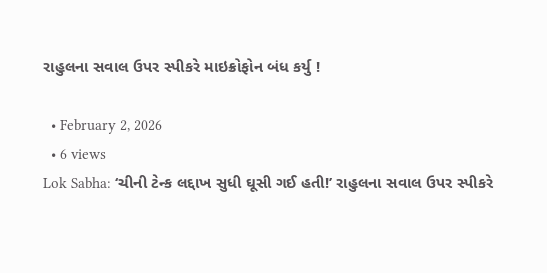રાહુલના સવાલ ઉપર સ્પીકરે માઇક્રોફોન બંધ કર્યુ !

  • February 2, 2026
  • 6 views
Lok Sabha: ‘ચીની ટેન્ક લદ્દાખ સુધી ઘૂસી ગઈ હતી!’ રાહુલના સવાલ ઉપર સ્પીકરે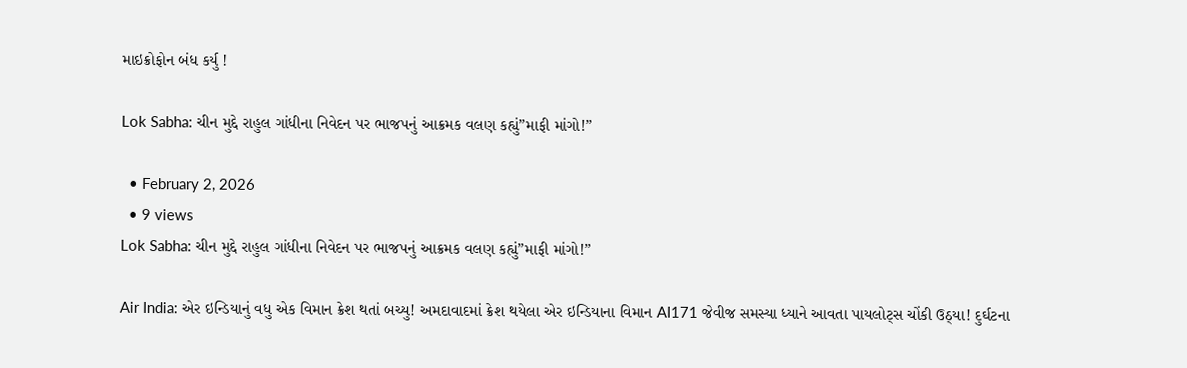માઇક્રોફોન બંધ કર્યુ !

Lok Sabha: ચીન મુદ્દે રાહુલ ગાંધીના નિવેદન પર ભાજપનું આક્રમક વલણ કહ્યું”માફી માંગો!”

  • February 2, 2026
  • 9 views
Lok Sabha: ચીન મુદ્દે રાહુલ ગાંધીના નિવેદન પર ભાજપનું આક્રમક વલણ કહ્યું”માફી માંગો!”

Air India: એર ઇન્ડિયાનું વધુ એક વિમાન ક્રેશ થતાં બચ્યુ! અમદાવાદમાં ક્રેશ થયેલા એર ઇન્ડિયાના વિમાન AI171 જેવીજ સમસ્યા ધ્યાને આવતા પાયલોટ્સ ચોંકી ઉઠ્યા! દુર્ઘટના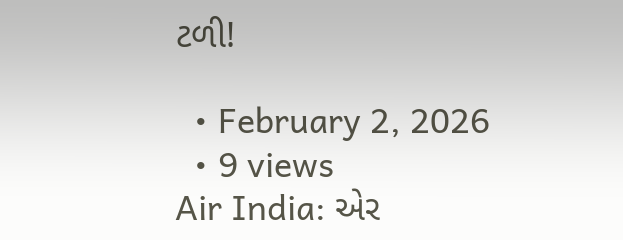ટળી!

  • February 2, 2026
  • 9 views
Air India: એર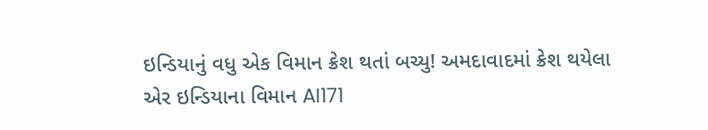ઇન્ડિયાનું વધુ એક વિમાન ક્રેશ થતાં બચ્યુ! અમદાવાદમાં ક્રેશ થયેલા એર ઇન્ડિયાના વિમાન AI171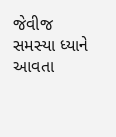જેવીજ સમસ્યા ધ્યાને આવતા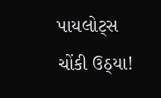પાયલોટ્સ ચોંકી ઉઠ્યા!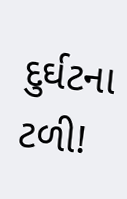દુર્ઘટના ટળી!